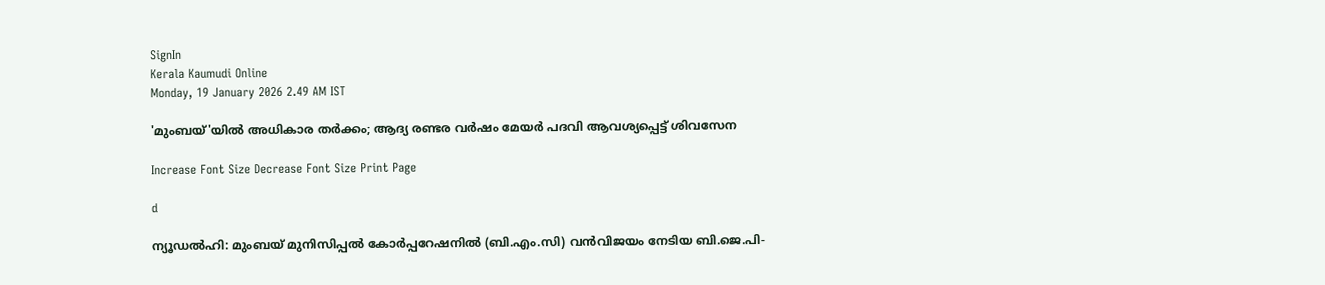SignIn
Kerala Kaumudi Online
Monday, 19 January 2026 2.49 AM IST

'മുംബയ്‌'യിൽ അധികാര തർക്കം; ആദ്യ രണ്ടര വർഷം മേയർ പദവി ആവശ്യപ്പെട്ട് ശിവസേന

Increase Font Size Decrease Font Size Print Page

d

ന്യൂഡൽഹി: മുംബയ് മുനിസിപ്പൽ കോർപ്പറേഷനിൽ (ബി.എം.സി) വൻവിജയം നേടിയ ബി.ജെ.പി-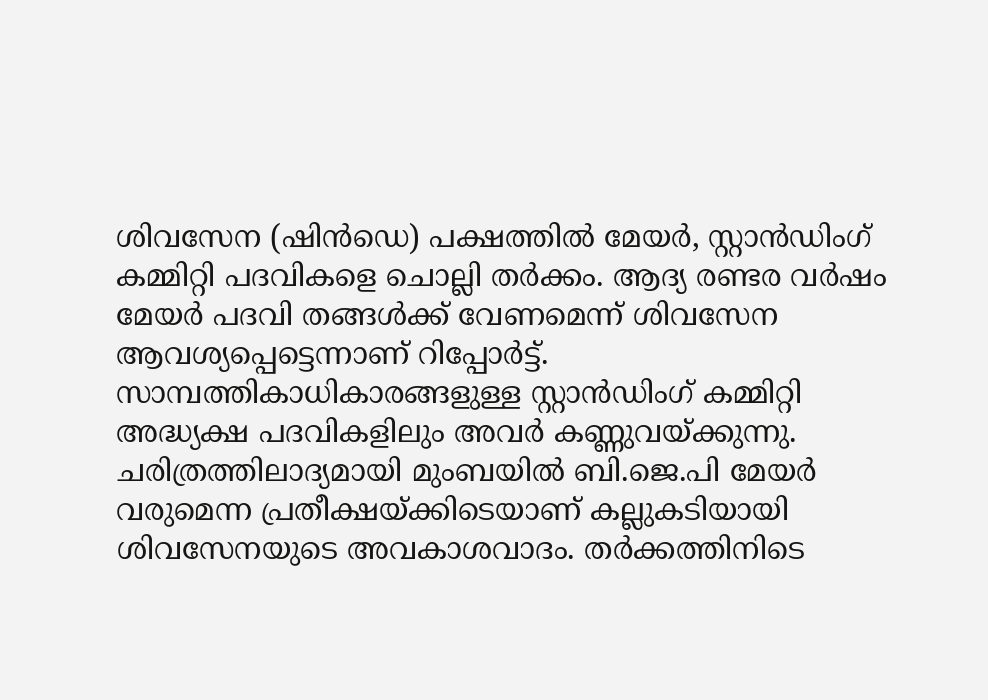ശിവസേന (ഷിൻഡെ) പക്ഷത്തിൽ മേയർ, സ്റ്റാൻഡിംഗ് കമ്മിറ്റി പദവികളെ ചൊല്ലി തർക്കം. ആദ്യ രണ്ടര വർഷം മേയർ പദവി തങ്ങൾക്ക് വേണമെന്ന് ശിവസേന ആവശ്യപ്പെട്ടെന്നാണ് റിപ്പോർട്ട്. സാമ്പത്തികാധികാരങ്ങളുള്ള സ്റ്റാൻഡിംഗ് കമ്മിറ്റി അദ്ധ്യക്ഷ പദവികളിലും അവർ കണ്ണുവയ്‌ക്കുന്നു. ചരിത്രത്തിലാദ്യമായി മുംബയിൽ ബി.ജെ.പി മേയർ വരുമെന്ന പ്രതീക്ഷയ്‌ക്കിടെയാണ് കല്ലുകടിയായി ശിവസേനയുടെ അവകാശവാദം. തർക്കത്തിനിടെ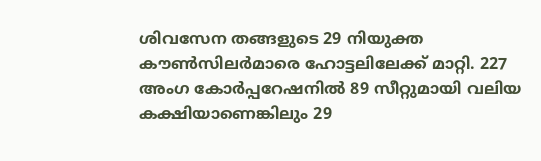ശിവസേന തങ്ങളുടെ 29 നിയുക്ത കൗൺസിലർമാരെ ഹോട്ടലിലേക്ക് മാറ്റി. 227 അംഗ കോർപ്പറേഷനിൽ 89 സീറ്റുമായി വലിയ കക്ഷിയാണെങ്കിലും 29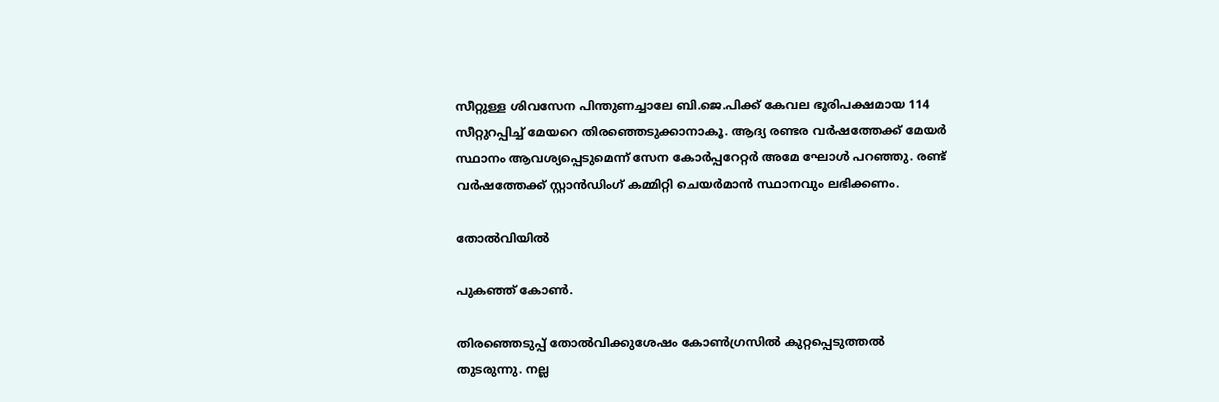സീറ്റുള്ള ശിവസേന പിന്തുണച്ചാലേ ബി.ജെ.പിക്ക് കേവല ഭൂരിപക്ഷമായ 114 സീറ്റുറപ്പിച്ച് മേയറെ തിരഞ്ഞെടുക്കാനാകൂ. ആദ്യ രണ്ടര വർഷത്തേക്ക് മേയർ സ്ഥാനം ആവശ്യപ്പെടുമെന്ന് സേന കോർപ്പറേറ്റർ അമേ ഘോൾ പറഞ്ഞു. രണ്ട് വർഷത്തേക്ക് സ്റ്റാൻഡിംഗ് കമ്മിറ്റി ചെയർമാൻ സ്ഥാനവും ലഭിക്കണം.

തോൽവിയിൽ

പുകഞ്ഞ് കോൺ.

തിരഞ്ഞെടുപ്പ് തോൽവിക്കുശേഷം കോൺഗ്രസിൽ കുറ്റപ്പെടുത്തൽ തുടരുന്നു. നല്ല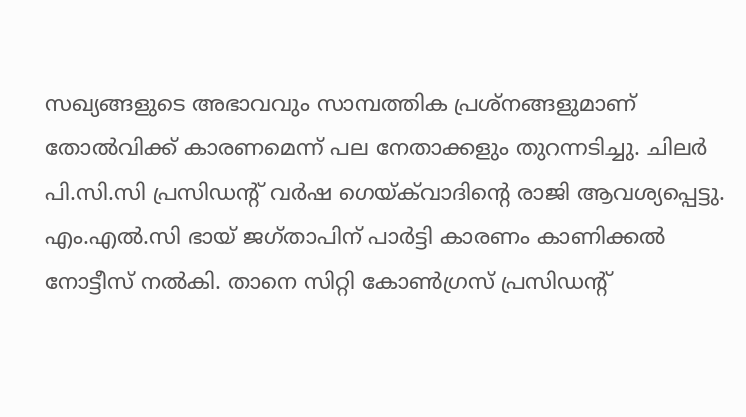സഖ്യങ്ങളുടെ അഭാവവും സാമ്പത്തിക പ്രശ്‌നങ്ങളുമാണ് തോൽവിക്ക് കാരണമെന്ന് പല നേതാക്കളും തുറന്നടിച്ചു. ചിലർ പി.സി.സി പ്രസിഡന്റ് വർഷ ഗെയ്ക്‌വാദിന്റെ രാജി ആവശ്യപ്പെട്ടു. എം‌.എൽ‌.സി ഭായ് ജഗ്‌താപിന് പാർട്ടി കാരണം കാണിക്കൽ നോട്ടീസ് നൽകി. താനെ സിറ്റി കോൺഗ്രസ് പ്രസിഡന്റ്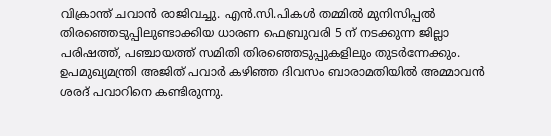വിക്രാന്ത് ചവാൻ രാജിവച്ചു. എൻ.സി.പികൾ തമ്മിൽ മുനിസിപ്പൽ തിരഞ്ഞെടുപ്പിലുണ്ടാക്കിയ ധാരണ ഫെബ്രുവരി 5 ന് നടക്കുന്ന ജില്ലാ പരിഷത്ത്, പഞ്ചായത്ത് സമിതി തിരഞ്ഞെടുപ്പുകളിലും തുടർന്നേക്കും. ഉപമുഖ്യമന്ത്രി അജിത് പവാർ കഴിഞ്ഞ ദിവസം ബാരാമതിയിൽ അമ്മാവൻ ശരദ് പവാറിനെ കണ്ടിരുന്നു.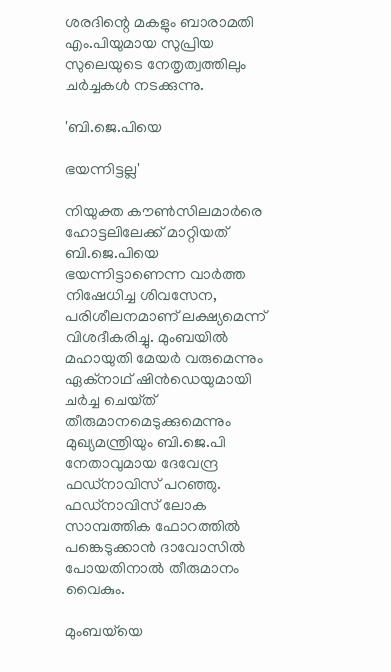ശരദിന്റെ മകളും ബാരാമതി എം.പിയുമായ സുപ്രിയ സുലെയുടെ നേതൃത്വത്തിലും ചർച്ചകൾ നടക്കുന്നു.

'ബി.ജെ.പിയെ

ഭയന്നിട്ടല്ല'

നിയുക്ത കൗൺസിലമാർരെ ഹോട്ടലിലേക്ക് മാറ്റിയത് ബി.ജെ.പിയെ ഭയന്നിട്ടാണെന്ന വാർത്ത നിഷേധിച്ച ശിവസേന, പരിശീലനമാണ് ലക്ഷ്യമെന്ന് വിശദീകരിച്ചു. മുംബയിൽ മഹായുതി മേയർ വരുമെന്നും ഏക്‌നാഥ് ഷിൻഡെയുമായി ചർച്ച ചെയ്‌ത് തീരുമാനമെടുക്കുമെന്നും മുഖ്യമന്ത്രിയും ബി.ജെ.പി നേതാവുമായ ദേവേന്ദ്ര ഫഡ്‌നാവിസ് പറഞ്ഞു. ഫഡ്‌നാവിസ് ലോക സാമ്പത്തിക ഫോറത്തിൽ പങ്കെടുക്കാൻ ദാവോസിൽ പോയതിനാൽ തീരുമാനം വൈകും.

മുംബയ്‌യെ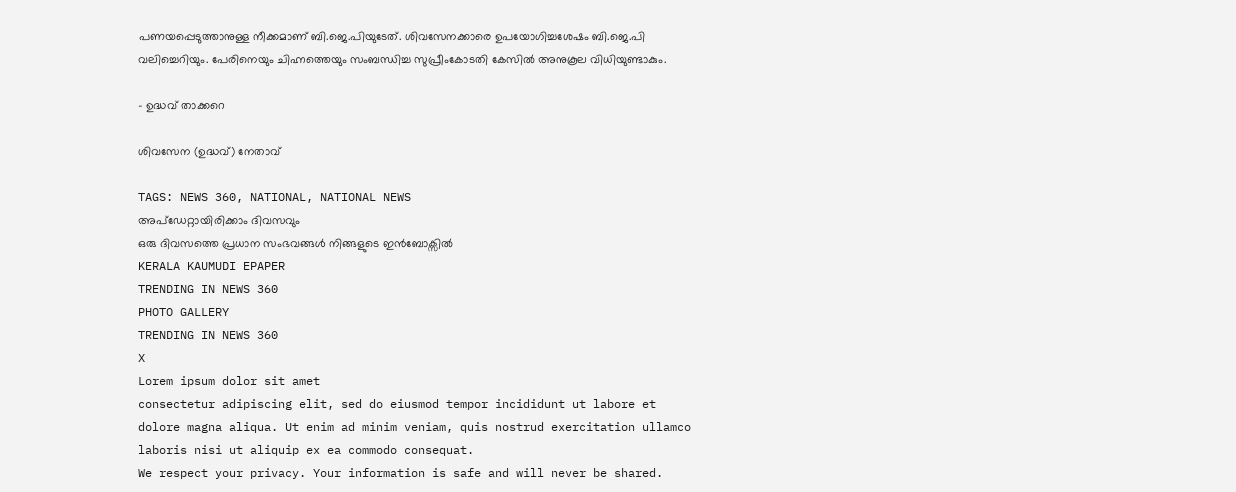പണയപ്പെടുത്താനുള്ള നീക്കമാണ് ബി.ജെ.പിയുടേത്. ശിവസേനക്കാരെ ഉപയോഗിച്ചശേഷം ബി.ജെ.പി വലിച്ചെറിയും. പേരിനെയും ചിഹ്നത്തെയും സംബന്ധിച്ച സുപ്രീംകോടതി കേസിൽ അനുകൂല വിധിയുണ്ടാകും.

- ഉദ്ധവ് താക്കറെ

ശിവസേന (ഉദ്ധവ്) നേതാവ്

TAGS: NEWS 360, NATIONAL, NATIONAL NEWS
അപ്ഡേറ്റായിരിക്കാം ദിവസവും
ഒരു ദിവസത്തെ പ്രധാന സംഭവങ്ങൾ നിങ്ങളുടെ ഇൻബോക്സിൽ
KERALA KAUMUDI EPAPER
TRENDING IN NEWS 360
PHOTO GALLERY
TRENDING IN NEWS 360
X
Lorem ipsum dolor sit amet
consectetur adipiscing elit, sed do eiusmod tempor incididunt ut labore et dolore magna aliqua. Ut enim ad minim veniam, quis nostrud exercitation ullamco laboris nisi ut aliquip ex ea commodo consequat.
We respect your privacy. Your information is safe and will never be shared.